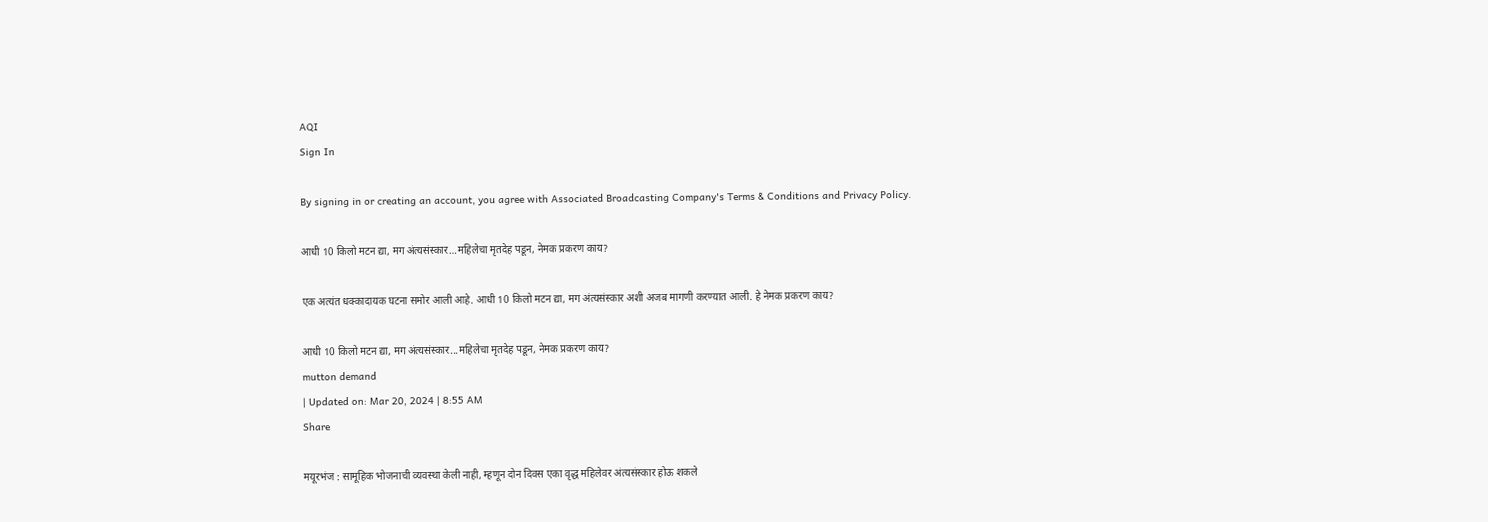AQI
Sign In

By signing in or creating an account, you agree with Associated Broadcasting Company's Terms & Conditions and Privacy Policy.

आधी 10 किलो मटन द्या, मग अंत्यसंस्कार…महिलेचा मृतदेह पडून, नेमक प्रकरण काय?

एक अत्यंत धक्कादायक घटना समोर आली आहे. आधी 10 किलो मटन द्या, मग अंत्यसंस्कार अशी अजब मागणी करण्यात आली. हे नेमक प्रकरण काय?

आधी 10 किलो मटन द्या, मग अंत्यसंस्कार...महिलेचा मृतदेह पडून, नेमक प्रकरण काय?
mutton demand
| Updated on: Mar 20, 2024 | 8:55 AM
Share

मयूरभंज : सामूहिक भोजनाची व्यवस्था केली नाही, म्हणून दोन दिवस एका वृद्ध महिलेवर अंत्यसंस्कार होऊ शकले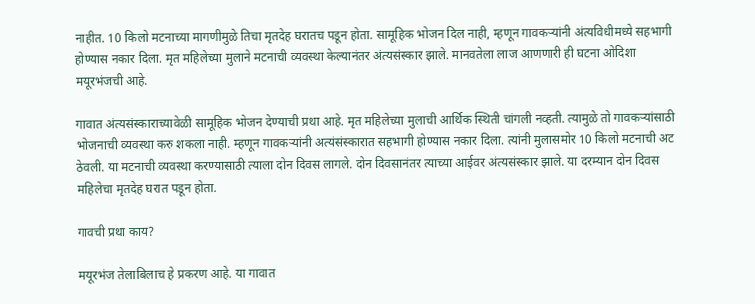नाहीत. 10 किलो मटनाच्या मागणीमुळे तिचा मृतदेह घरातच पडून होता. सामूहिक भोजन दिल नाही, म्हणून गावकऱ्यांनी अंत्यविधीमध्ये सहभागी होण्यास नकार दिला. मृत महिलेच्या मुलाने मटनाची व्यवस्था केल्यानंतर अंत्यसंस्कार झाले. मानवतेला लाज आणणारी ही घटना ओदिशा मयूरभंजची आहे.

गावात अंत्यसंस्काराच्यावेळी सामूहिक भोजन देण्याची प्रथा आहे. मृत महिलेच्या मुलाची आर्थिक स्थिती चांगली नव्हती. त्यामुळे तो गावकऱ्यांसाठी भोजनाची व्यवस्था करु शकला नाही. म्हणून गावकऱ्यांनी अत्यंसंस्कारात सहभागी होण्यास नकार दिला. त्यांनी मुलासमोर 10 किलो मटनाची अट ठेवली. या मटनाची व्यवस्था करण्यासाठी त्याला दोन दिवस लागले. दोन दिवसानंतर त्याच्या आईवर अंत्यसंस्कार झाले. या दरम्यान दोन दिवस महिलेचा मृतदेह घरात पडून होता.

गावची प्रथा काय?

मयूरभंज तेलाबिलाच हे प्रकरण आहे. या गावात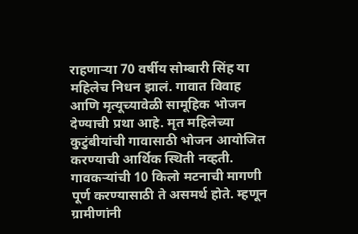राहणाऱ्या 70 वर्षीय सोम्बारी सिंह या महिलेच निधन झालं. गावात विवाह आणि मृत्यूच्यावेळी सामूहिक भोजन देण्याची प्रथा आहे. मृत महिलेच्या कुटुंबीयांची गावासाठी भोजन आयोजित करण्याची आर्थिक स्थिती नव्हती. गावकऱ्यांची 10 किलो मटनाची मागणी पूर्ण करण्यासाठी ते असमर्थ होते. म्हणून ग्रामीणांनी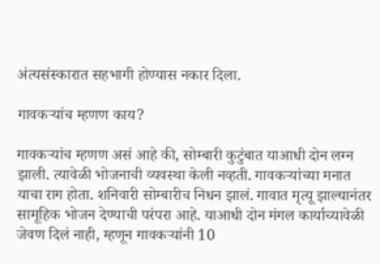अंत्यसंस्कारात सहभागी होण्यास नकार दिला.

गावकऱ्यांच म्हणण काय?

गावकऱ्यांच म्हणण असं आहे की, सोम्बारी कुटुंबात याआधी दोन लग्न झाली. त्यावेळी भोजनाची व्यवस्था केली नव्हती. गावकऱ्यांच्या मनात याचा राग होता. शनिवारी सोम्बारीच निधन झालं. गावात मृत्यू झाल्यानंतर सामूहिक भोजन देण्याची परंपरा आहे. याआधी दोन मंगल कार्याच्यावेळी जेवण दिलं नाही, म्हणून गावकऱ्यांनी 10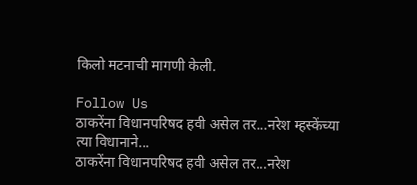किलो मटनाची मागणी केली.

Follow Us
ठाकरेंना विधानपरिषद हवी असेल तर...नरेश म्हस्केंच्या त्या विधानाने...
ठाकरेंना विधानपरिषद हवी असेल तर...नरेश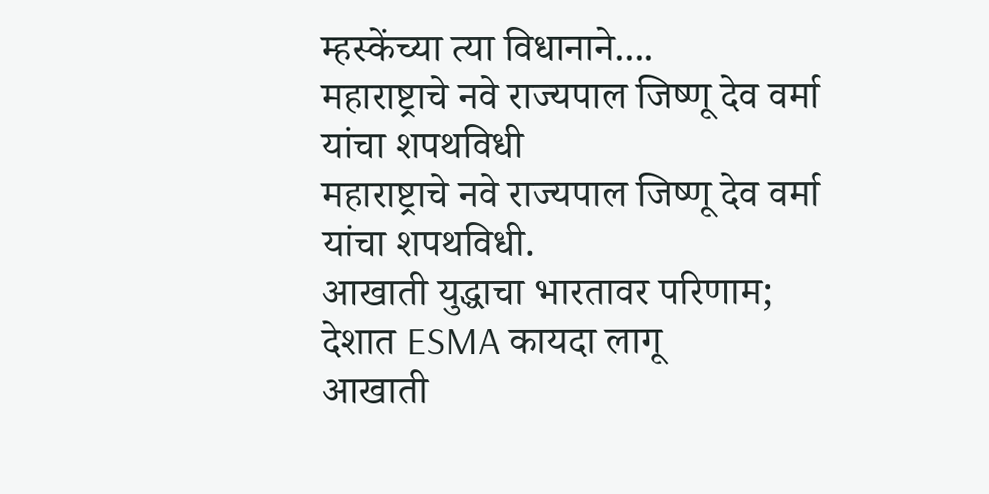म्हस्केंच्या त्या विधानाने....
महाराष्ट्राचे नवे राज्यपाल जिष्णू देव वर्मा यांचा शपथविधी
महाराष्ट्राचे नवे राज्यपाल जिष्णू देव वर्मा यांचा शपथविधी.
आखाती युद्धाचा भारतावर परिणाम; देशात ESMA कायदा लागू
आखाती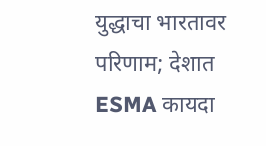युद्धाचा भारतावर परिणाम; देशात ESMA कायदा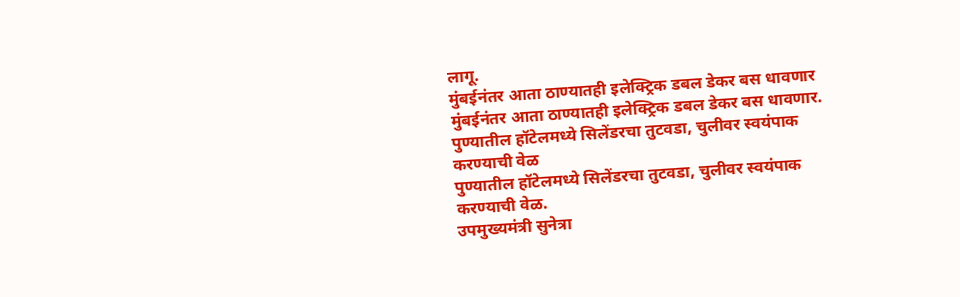लागू.
मुंबईनंतर आता ठाण्यातही इलेक्ट्रिक डबल डेकर बस धावणार
मुंबईनंतर आता ठाण्यातही इलेक्ट्रिक डबल डेकर बस धावणार.
पुण्यातील हॉटेलमध्ये सिलेंडरचा तुटवडा, चुलीवर स्वयंपाक करण्याची वेळ
पुण्यातील हॉटेलमध्ये सिलेंडरचा तुटवडा, चुलीवर स्वयंपाक करण्याची वेळ.
उपमुख्यमंत्री सुनेत्रा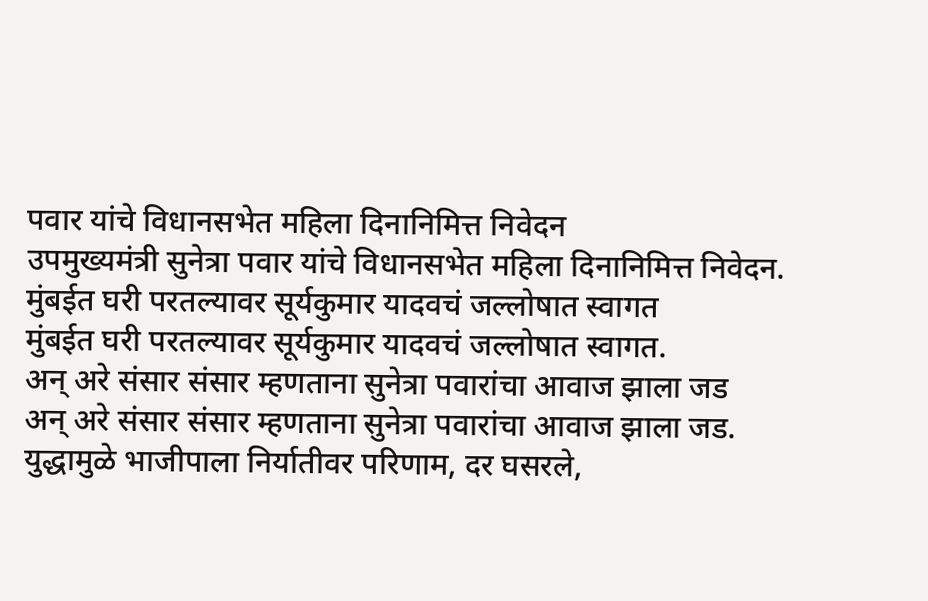पवार यांचे विधानसभेत महिला दिनानिमित्त निवेदन
उपमुख्यमंत्री सुनेत्रा पवार यांचे विधानसभेत महिला दिनानिमित्त निवेदन.
मुंबईत घरी परतल्यावर सूर्यकुमार यादवचं जल्लोषात स्वागत
मुंबईत घरी परतल्यावर सूर्यकुमार यादवचं जल्लोषात स्वागत.
अन् अरे संसार संसार म्हणताना सुनेत्रा पवारांचा आवाज झाला जड
अन् अरे संसार संसार म्हणताना सुनेत्रा पवारांचा आवाज झाला जड.
युद्धामुळे भाजीपाला निर्यातीवर परिणाम, दर घसरले,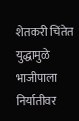शेतकरी चिंतेत
युद्धामुळे भाजीपाला निर्यातीवर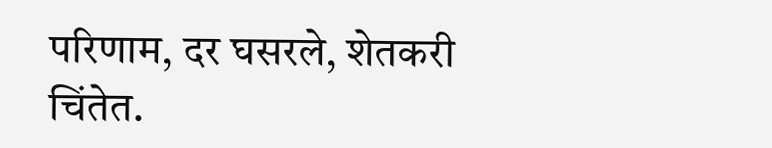परिणाम, दर घसरले, शेतकरी चिंतेत.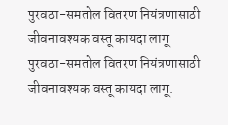पुरवठा-समतोल वितरण नियंत्रणासाठी जीवनावश्यक वस्तू कायदा लागू
पुरवठा-समतोल वितरण नियंत्रणासाठी जीवनावश्यक वस्तू कायदा लागू.